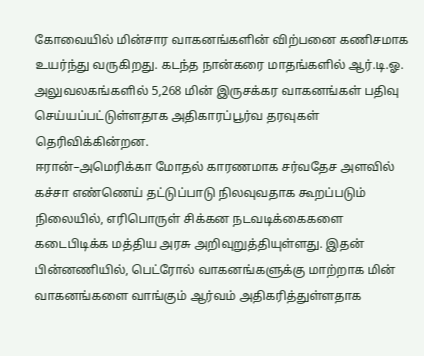கோவையில் மின்சார வாகனங்களின் விற்பனை கணிசமாக உயர்ந்து வருகிறது. கடந்த நான்கரை மாதங்களில் ஆர்.டி.ஓ. அலுவலகங்களில் 5,268 மின் இருசக்கர வாகனங்கள் பதிவு செய்யப்பட்டுள்ளதாக அதிகாரப்பூர்வ தரவுகள் தெரிவிக்கின்றன.
ஈரான்–அமெரிக்கா மோதல் காரணமாக சர்வதேச அளவில் கச்சா எண்ணெய் தட்டுப்பாடு நிலவுவதாக கூறப்படும் நிலையில், எரிபொருள் சிக்கன நடவடிக்கைகளை கடைபிடிக்க மத்திய அரசு அறிவுறுத்தியுள்ளது. இதன் பின்னணியில், பெட்ரோல் வாகனங்களுக்கு மாற்றாக மின் வாகனங்களை வாங்கும் ஆர்வம் அதிகரித்துள்ளதாக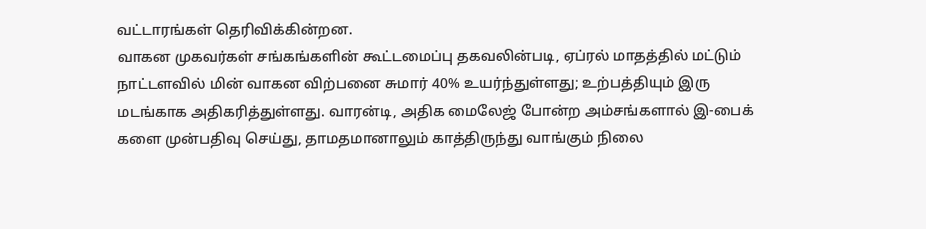வட்டாரங்கள் தெரிவிக்கின்றன.
வாகன முகவர்கள் சங்கங்களின் கூட்டமைப்பு தகவலின்படி, ஏப்ரல் மாதத்தில் மட்டும் நாட்டளவில் மின் வாகன விற்பனை சுமார் 40% உயர்ந்துள்ளது; உற்பத்தியும் இரு மடங்காக அதிகரித்துள்ளது. வாரன்டி, அதிக மைலேஜ் போன்ற அம்சங்களால் இ-பைக் களை முன்பதிவு செய்து, தாமதமானாலும் காத்திருந்து வாங்கும் நிலை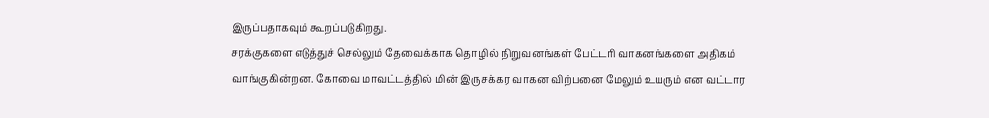இருப்பதாகவும் கூறப்படுகிறது.
சரக்குகளை எடுத்துச் செல்லும் தேவைக்காக தொழில் நிறுவனங்கள் பேட்டரி வாகனங்களை அதிகம் வாங்குகின்றன. கோவை மாவட்டத்தில் மின் இருசக்கர வாகன விற்பனை மேலும் உயரும் என வட்டார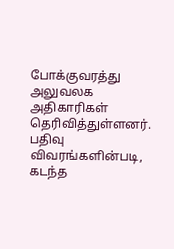போக்குவரத்து அலுவலக அதிகாரிகள் தெரிவித்துள்ளனர்.
பதிவு விவரங்களின்படி, கடந்த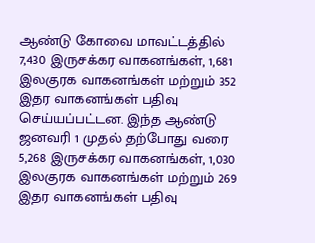ஆண்டு கோவை மாவட்டத்தில் 7,430 இருசக்கர வாகனங்கள், 1,681 இலகுரக வாகனங்கள் மற்றும் 352 இதர வாகனங்கள் பதிவு செய்யப்பட்டன. இந்த ஆண்டு ஜனவரி 1 முதல் தற்போது வரை 5,268 இருசக்கர வாகனங்கள், 1,030 இலகுரக வாகனங்கள் மற்றும் 269 இதர வாகனங்கள் பதிவு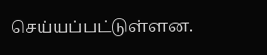செய்யப்பட்டுள்ளன.